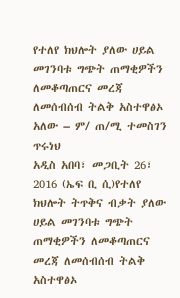የተለየ ክህሎት ያለው ሀይል መገንባቱ ግጭት ጠማቂዎችን ለመቆጣጠርና መረጃ ለመሰብሰብ ትልቅ አስተዋፅኦ አለው – ም/ ጠ/ሚ ተመስገን ጥሩነህ
አዲስ አበባ፣ መጋቢት 26፣ 2016 (ኤፍ ቢ ሲ)የተለየ ክህሎት ትጥቅና ብቃት ያለው ሀይል መገንባቱ ግጭት ጠማቂዎችን ለመቆጣጠርና መረጃ ለመሰብሰብ ትልቅ አስተዋፅኦ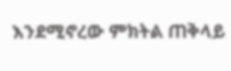እንደሚኖረው ምክትል ጠቅላይ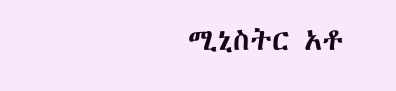ሚኒስትር አቶ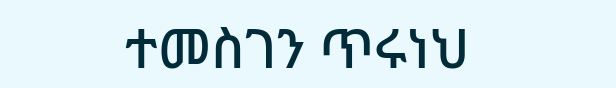ተመስገን ጥሩነህ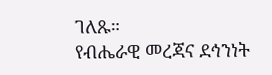ገለጹ።
የብሔራዊ መረጃና ደኅንነት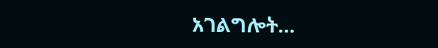አገልግሎት…